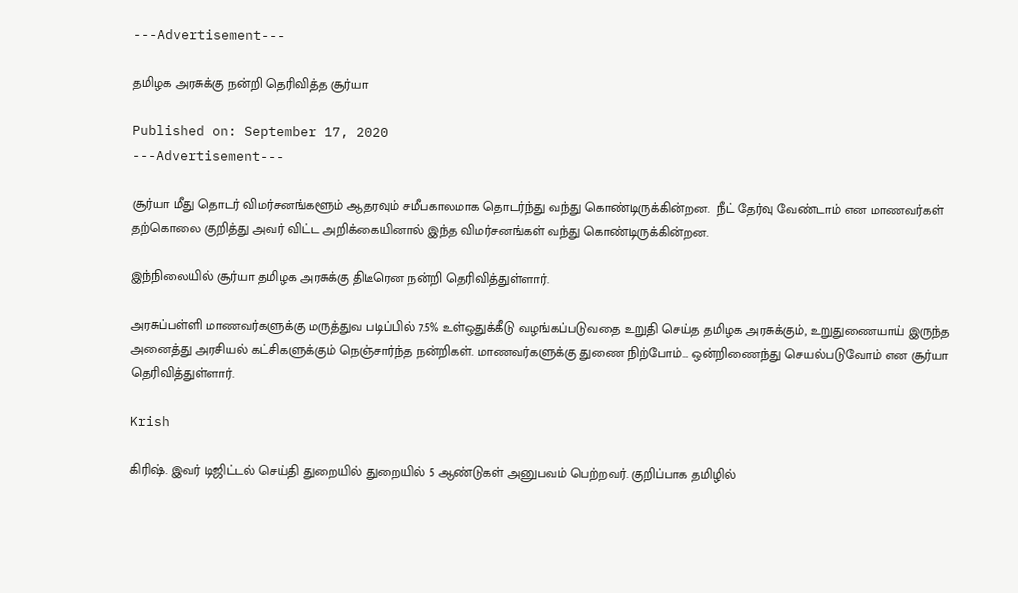---Advertisement---

தமிழக அரசுக்கு நன்றி தெரிவித்த சூர்யா

Published on: September 17, 2020
---Advertisement---

சூர்யா மீது தொடர் விமர்சனங்களூம் ஆதரவும் சமீபகாலமாக தொடர்ந்து வந்து கொண்டிருக்கின்றன.  நீட் தேர்வு வேண்டாம் என மாணவர்கள் தற்கொலை குறித்து அவர் விட்ட அறிக்கையினால் இந்த விமர்சனங்கள் வந்து கொண்டிருக்கின்றன.

இந்நிலையில் சூர்யா தமிழக அரசுக்கு திடீரென நன்றி தெரிவித்துள்ளார்.

அரசுப்பள்ளி மாணவர்களுக்கு மருத்துவ படிப்பில் 7.5% உள்ஒதுக்கீடு வழங்கப்படுவதை உறுதி செய்த தமிழக அரசுக்கும், உறுதுணையாய் இருந்த அனைத்து அரசியல் கட்சிகளுக்கும் நெஞ்சார்ந்த நன்றிகள். மாணவர்களுக்கு துணை நிற்போம்… ஒன்றிணைந்து செயல்படுவோம் என சூர்யா தெரிவித்துள்ளார்.

Krish

கிரிஷ். இவர் டிஜிட்டல் செய்தி துறையில் துறையில் 5 ஆண்டுகள் அனுபவம் பெற்றவர். குறிப்பாக தமிழில்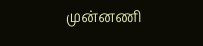முன்னணி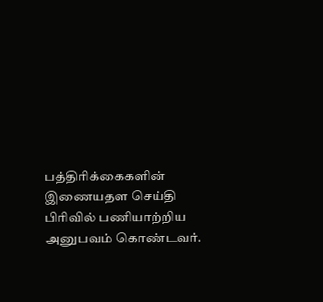பத்திரிக்கைகளின் இணையதள செய்தி பிரிவில் பணியாற்றிய அனுபவம் கொண்டவர்.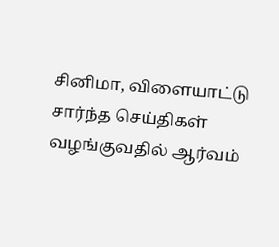சினிமா, விளையாட்டு சார்ந்த செய்திகள் வழங்குவதில் ஆர்வம்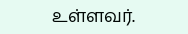உள்ளவர்.